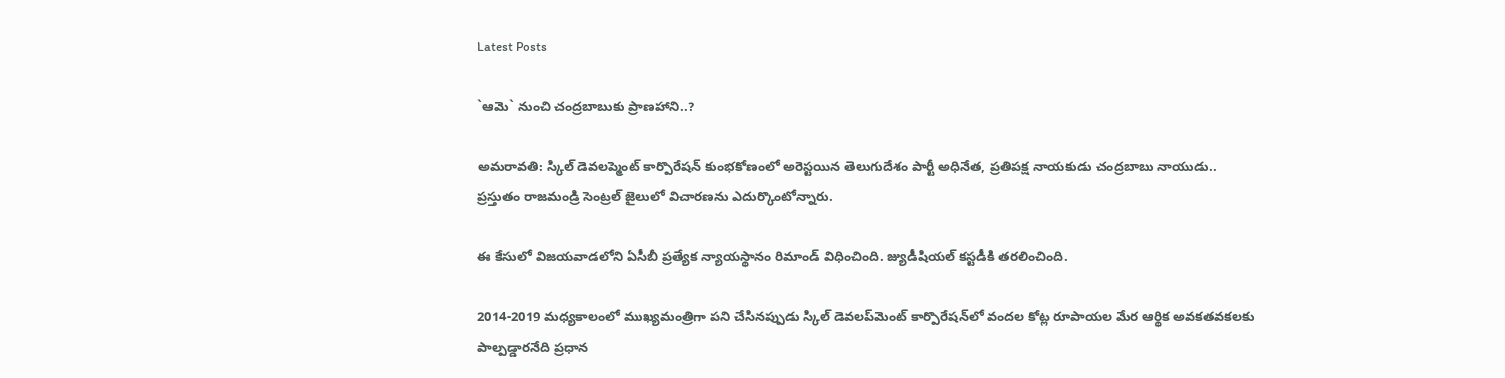Latest Posts

`ఆమె` నుంచి చంద్రబాబుకు ప్రాణహాని..?

అమరావతి: స్కిల్ డెవలప్మెంట్ కార్పొరేషన్ కుంభకోణంలో అరెస్టయిన తెలుగుదేశం పార్టీ అధినేత, ప్రతిపక్ష నాయకుడు చంద్రబాబు నాయుడు.. ప్రస్తుతం రాజమండ్రి సెంట్రల్ జైలులో విచారణను ఎదుర్కొంటోన్నారు.

ఈ కేసులో విజయవాడలోని ఏసీబీ ప్రత్యేక న్యాయస్థానం రిమాండ్ విధించింది. జ్యుడీషియల్ కస్టడీకి తరలించింది.

2014-2019 మధ్యకాలంలో ముఖ్యమంత్రిగా పని చేసినప్పుడు స్కిల్ డెవలప్‌మెంట్ కార్పొరేషన్‌లో వందల కోట్ల రూపాయల మేర ఆర్థిక అవకతవకలకు పాల్పడ్డారనేది ప్రధాన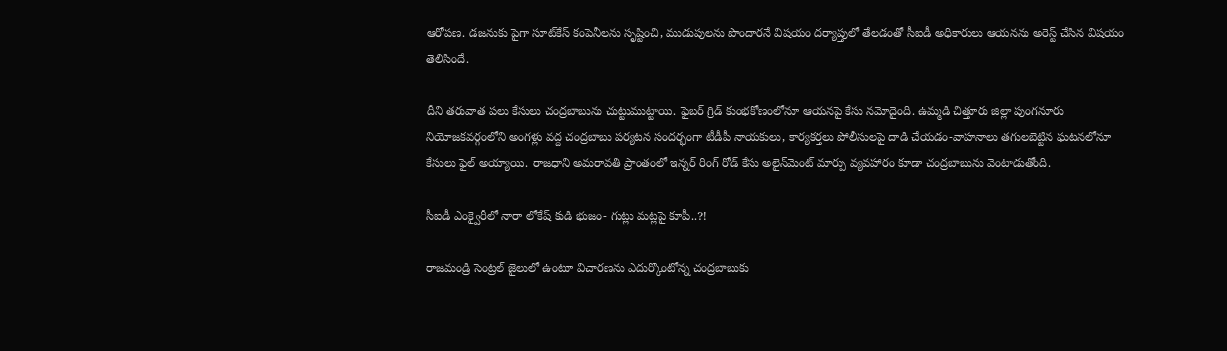ఆరోపణ. డజనుకు పైగా సూట్‌కేస్ కంపెనీలను సృష్టించి, ముడుపులను పొందారనే విషయం దర్యాప్తులో తేలడంతో సీఐడీ అధికారులు ఆయనను అరెస్ట్ చేసిన విషయం తెలిసిందే.

దీని తరువాత పలు కేసులు చంద్రబాబును చుట్టుముట్టాయి. ఫైబర్ గ్రిడ్ కుంభకోణంలోనూ ఆయనపై కేసు నమోదైంది. ఉమ్మడి చిత్తూరు జిల్లా పుంగనూరు నియోజకవర్గంలోని అంగళ్లు వద్ద చంద్రబాబు పర్యటన సందర్భంగా టీడీపీ నాయకులు, కార్యకర్తలు పోలీసులపై దాడి చేయడం-వాహనాలు తగులబెట్టిన ఘటనలోనూ కేసులు ఫైల్ అయ్యాయి. రాజధాని అమరావతి ప్రాంతంలో ఇన్నర్ రింగ్ రోడ్ కేసు అలైన్‌మెంట్ మార్పు వ్యవహారం కూడా చంద్రబాబును వెంటాడుతోంది.

సీఐడీ ఎంక్వైరీలో నారా లోకేష్ కుడి భుజం- గుట్లు మట్లపై కూపీ..?!

రాజమండ్రి సెంట్రల్ జైలులో ఉంటూ విచారణను ఎదుర్కొంటోన్న చంద్రబాబుకు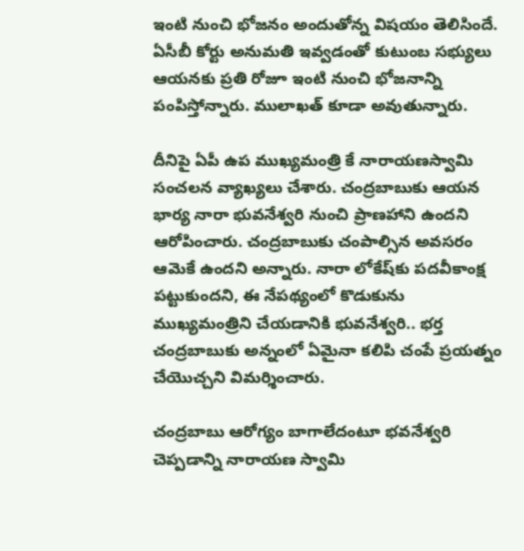ఇంటి నుంచి భోజనం అందుతోన్న విషయం తెలిసిందే. ఏసీబీ కోర్టు అనుమతి ఇవ్వడంతో కుటుంబ సభ్యులు ఆయనకు ప్రతి రోజూ ఇంటి నుంచి భోజనాన్ని పంపిస్తోన్నారు. ములాఖత్ కూడా అవుతున్నారు.

దీనిపై ఏపీ ఉప ముఖ్యమంత్రి కే నారాయణస్వామి సంచలన వ్యాఖ్యలు చేశారు. చంద్రబాబుకు ఆయన భార్య నారా భువనేశ్వరి నుంచి ప్రాణహాని ఉందని ఆరోపించారు. చంద్రబాబుకు చంపాల్సిన అవసరం ఆమెకే ఉందని అన్నారు. నారా లోకేష్‌కు పదవీకాంక్ష పట్టుకుందని, ఈ నేపథ్యంలో కొడుకును ముఖ్యమంత్రిని చేయడానికి భువనేశ్వరి.. భర్త చంద్రబాబుకు అన్నంలో ఏమైనా కలిపి చంపే ప్రయత్నం చేయొచ్చని విమర్శించారు.

చంద్రబాబు ఆరోగ్యం బాగాలేదంటూ భవనేశ్వరి చెప్పడాన్ని నారాయణ స్వామి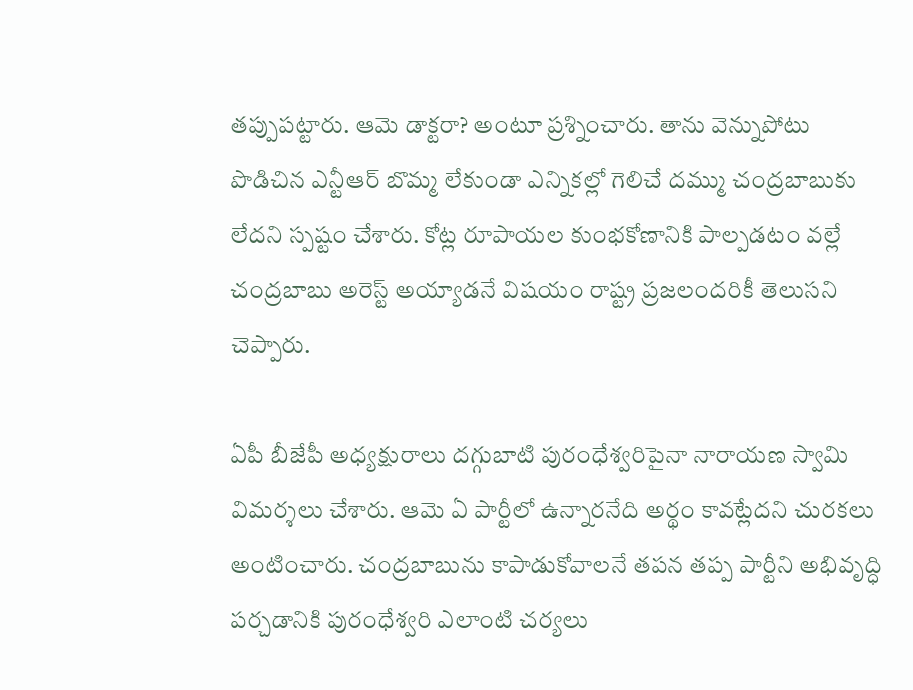తప్పుపట్టారు. ఆమె డాక్టరా? అంటూ ప్రశ్నించారు. తాను వెన్నుపోటు పొడిచిన ఎన్టీఆర్ బొమ్మ లేకుండా ఎన్నికల్లో గెలిచే దమ్ము చంద్రబాబుకు లేదని స్పష్టం చేశారు. కోట్ల రూపాయల కుంభకోణానికి పాల్పడటం వల్లే చంద్రబాబు అరెస్ట్ అయ్యాడనే విషయం రాష్ట్ర ప్రజలందరికీ తెలుసని చెప్పారు.

ఏపీ బీజేపీ అధ్యక్షురాలు దగ్గుబాటి పురంధేశ్వరిపైనా నారాయణ స్వామి విమర్శలు చేశారు. ఆమె ఏ పార్టీలో ఉన్నారనేది అర్థం కావట్లేదని చురకలు అంటించారు. చంద్రబాబును కాపాడుకోవాలనే తపన తప్ప పార్టీని అభివృద్ధి పర్చడానికి పురంధేశ్వరి ఎలాంటి చర్యలు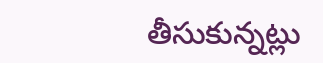తీసుకున్నట్లు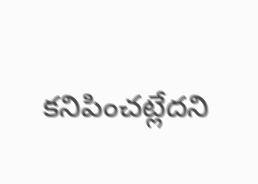కనిపించట్లేదని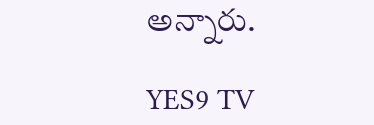అన్నారు.

YES9 TV